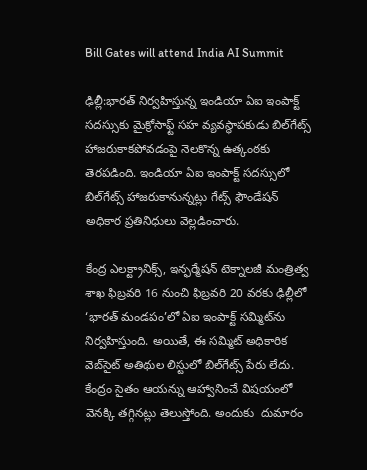Bill Gates will attend India AI Summit

ఢిల్లీ:భారత్‌ నిర్వహిస్తున్న ఇండియా ఏఐ ఇంపాక్ట్‌ సదస్సుకు మైక్రోసాఫ్ట్‌ సహ వ్యవస్థాపకుడు బిల్‌గేట్స్‌ హాజరుకాకపోవడంపై నెలకొన్న ఉత్కంఠకు తెరపడింది. ఇండియా ఏఐ ఇంపాక్ట్‌ సదస్సులో బిల్‌గేట్స్‌ హాజరుకానున్నట్లు గేట్స్‌ ఫౌండేషన్‌ అధికార ప్రతినిధులు వెల్లడించారు.

కేంద్ర ఎలక్ట్రానిక్స్, ఇన్ఫర్మేషన్ టెక్నాలజీ మంత్రిత్వ శాఖ ఫిబ్రవరి 16 నుంచి ఫిబ్రవరి 20 వరకు ఢిల్లీలో ‘భారత్‌ మండపం’లో ఏఐ ఇంపాక్ట్‌ సమ్మిట్‌ను నిర్వహిస్తుంది. అయితే, ఈ సమ్మిట్‌ అధికారిక వెబ్‌సైట్‌ అతిథుల లిస్టులో బిల్‌గేట్స్‌ పేరు లేదు. కేంద్రం సైతం ఆయన్ను ఆహ్వానించే విషయంలో వెనక్కి తగ్గినట్లు తెలుస్తోంది. అందుకు  దుమారం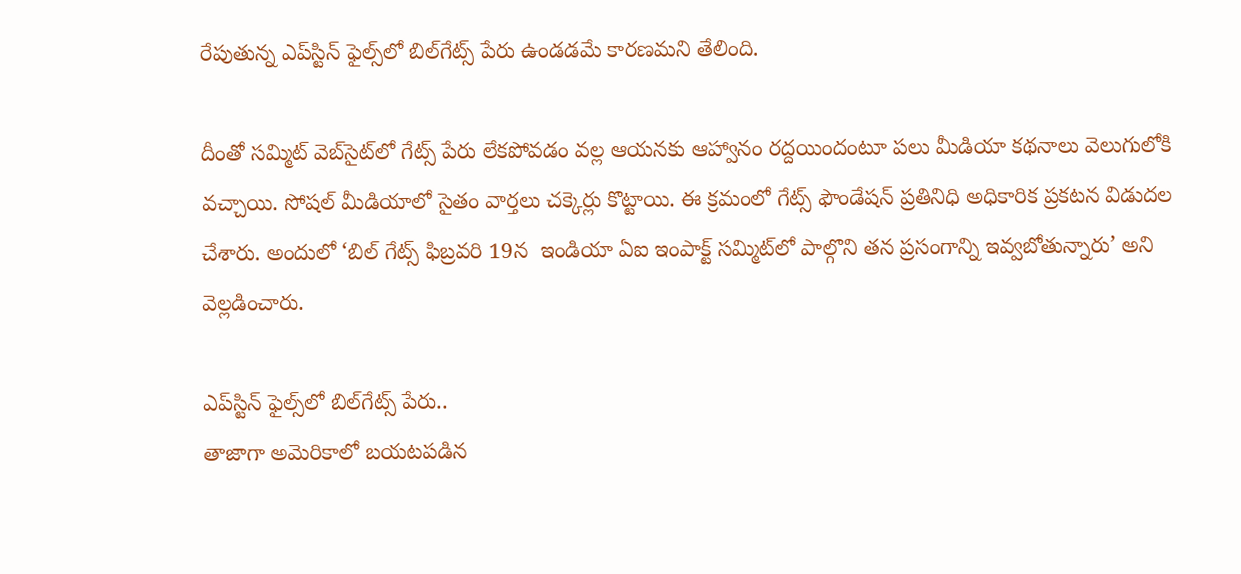రేపుతున్న ఎప్‌స్టిన్‌ ఫైల్స్‌లో బిల్‌గేట్స్‌ పేరు ఉండడమే కారణమని తేలింది.

దీంతో సమ్మిట్ వెబ్‌సైట్‌లో గేట్స్ పేరు లేకపోవడం వల్ల ఆయనకు ఆహ్వానం రద్దయిందంటూ పలు మీడియా కథనాలు వెలుగులోకి వచ్చాయి. సోషల్‌ మీడియాలో సైతం వార్తలు చక్కెర్లు కొట్టాయి. ఈ క్రమంలో గేట్స్ ఫౌండేషన్ ప్రతినిధి అధికారిక ప్రకటన విడుదల చేశారు. అందులో ‘బిల్ గేట్స్‌ ఫిబ్రవరి 19న  ఇండియా ఏఐ ఇంపాక్ట్ సమ్మిట్‌లో పాల్గొని తన ప్రసంగాన్ని ఇవ్వబోతున్నారు’ అని వెల్లడించారు.

ఎప్‌స్టిన్‌ ఫైల్స్‌లో బిల్‌గేట్స్‌ పేరు..
తాజాగా అమెరికాలో బయటపడిన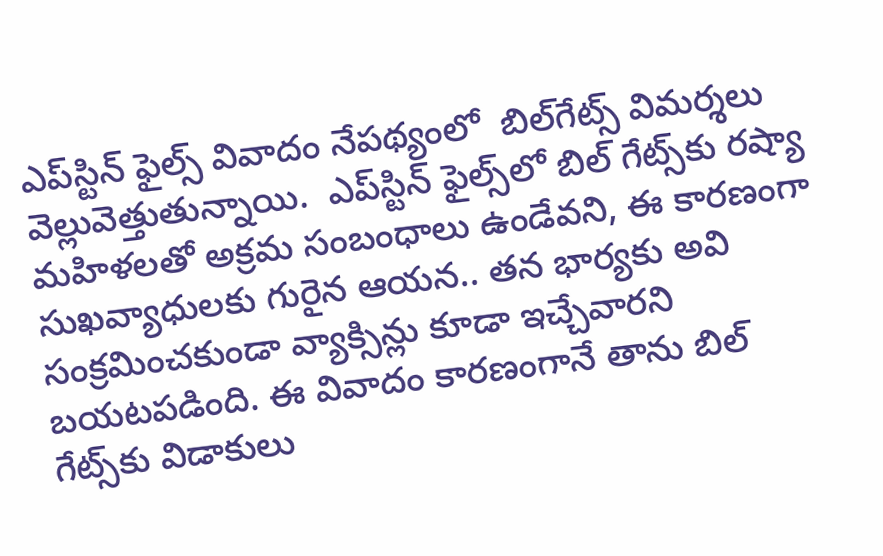ఎప్‌స్టిన్‌ ఫైల్స్ వివాదం నేపథ్యంలో  బిల్‌గేట్స్‌ విమర్శలు వెల్లువెత్తుతున్నాయి.  ఎప్‌స్టిన్‌ ఫైల్స్‌లో బిల్ గేట్స్‌కు రష్యా మహిళలతో అక్రమ సంబంధాలు ఉండేవని, ఈ కారణంగా సుఖవ్యాధులకు గురైన ఆయన.. తన భార్యకు అవి సంక్రమించకుండా వ్యాక్సిన్లు కూడా ఇచ్చేవారని బయటపడింది. ఈ వివాదం కారణంగానే తాను బిల్ గేట్స్‌కు విడాకులు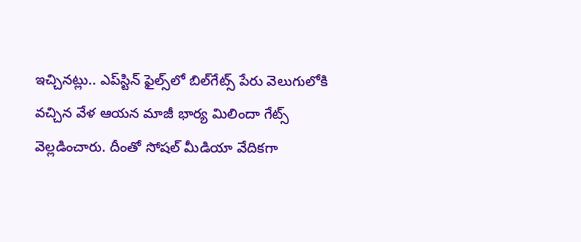ఇచ్చినట్లు.. ఎప్‌స్టిన్‌ ఫైల్స్‌లో బిల్‌గేట్స్‌ పేరు వెలుగులోకి వచ్చిన వేళ ఆయన మాజీ భార్య మిలిందా గేట్స్‌ వెల్లడించారు. దీంతో సోషల్‌ మీడియా వేదికగా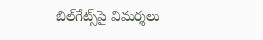బిల్‌గేట్స్‌పై విమర్శలు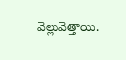వెల్లువెత్తాయి.